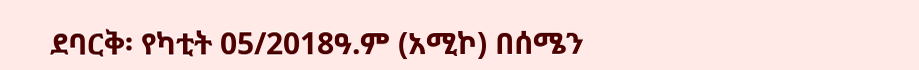ደባርቅ፡ የካቲት 05/2018ዓ.ም (አሚኮ) በሰሜን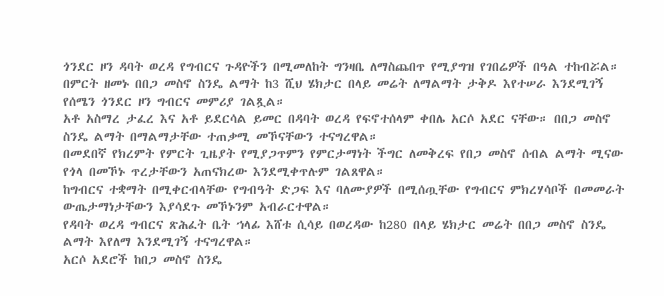ጎንደር ዞን ዳባት ወረዳ የግብርና ጉዳዮችን በሚመለከት ግንዛቤ ለማስጨበጥ የሚያግዝ የገበሬዎች በዓል ተከብሯል።
በምርት ዘመኑ በበጋ መስኖ ስንዴ ልማት ከ3 ሺህ ሄክታር በላይ መሬት ለማልማት ታቅዶ እየተሠራ እንደሚገኝ የሰሜን ጎንደር ዞን ግብርና መምሪያ ገልጿል።
አቶ አስማረ ታፈረ እና አቶ ይደርሳል ይመር በዳባት ወረዳ የፍኖተሰላም ቀበሌ አርሶ አደር ናቸው። በበጋ መስኖ ስንዴ ልማት በማልማታቸው ተጠቃሚ መኾናቸውን ተናግረዋል።
በመደበኛ የክረምት የምርት ጊዜያት የሚያጋጥምን የምርታማነት ችግር ለመቅረፍ የበጋ መስኖ ሰብል ልማት ሚናው የጎላ በመኾኑ ጥረታቸውን አጠናክረው እንደሚቀጥሉም ገልጸዋል።
ከግብርና ተቋማት በሚቀርብላቸው የግብዓት ድጋፍ እና ባለሙያዎች በሚሰጧቸው የግብርና ምክረሃሳቦች በመመራት ውጤታማነታቸውን እያሳደጉ መኾኑንም አብራርተዋል።
የዳባት ወረዳ ግብርና ጽሕፈት ቤት ኀላፊ እሸቱ ሲሳይ በወረዳው ከ280 በላይ ሄክታር መሬት በበጋ መስኖ ስንዴ ልማት እየለማ እንደሚገኝ ተናግረዋል።
አርሶ አደሮች ከበጋ መስኖ ስንዴ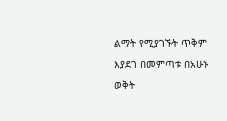ልማት የሚያገኙት ጥቅም እያደገ በመምጣቱ በአሁኑ ወቅት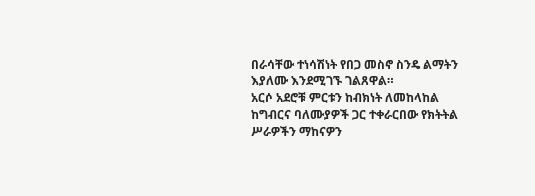በራሳቸው ተነሳሽነት የበጋ መስኖ ስንዴ ልማትን እያለሙ እንደሚገኙ ገልጸዋል።
አርሶ አደሮቹ ምርቱን ከብክነት ለመከላከል ከግብርና ባለሙያዎች ጋር ተቀራርበው የክትትል ሥራዎችን ማከናዎን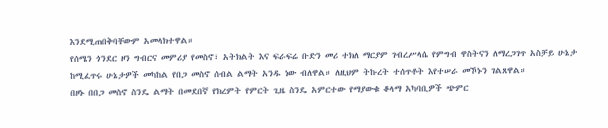እንደሚጠበቅባቸውም አመላክተዋል።
የሰሜን ጎንደር ዞን ግብርና መምሪያ የመስኖ፣ አትክልት እና ፍራፍሬ ቡድን መሪ ተክለ ማርያም ገብረሥላሴ የምግብ ዋስትናን ለማረጋገጥ አስቻይ ሁኔታ ከሚፈጥሩ ሁኔታዎች መካከል የበጋ መስኖ ሰብል ልማት አንዱ ነው ብለዋል። ለዚህም ትኩረት ተሰጥቶት እየተሠራ መኾኑን ገልጸዋል።
በዞኑ በበጋ መስኖ ስንዴ ልማት በመደበኛ የክረምት የምርት ጊዜ ስንዴ አምርተው የማያውቁ ቆላማ አካባቢዎች ጭምር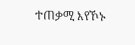ተጠቃሚ እየኾኑ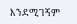እንደሚገኝም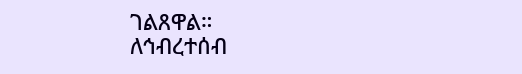ገልጸዋል።
ለኅብረተሰብ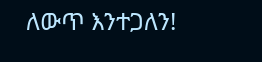ለውጥ እንተጋለን!